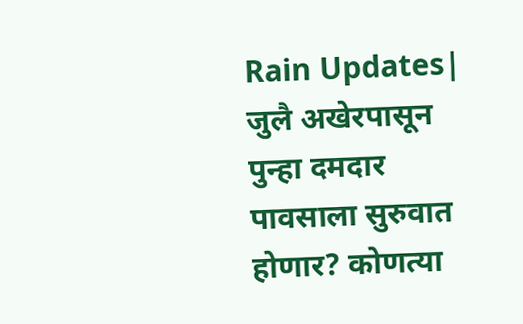Rain Updates| जुलै अखेरपासून पुन्हा दमदार पावसाला सुरुवात होणार? कोणत्या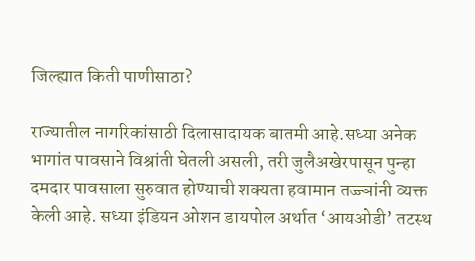जिल्ह्यात किती पाणीसाठा?

राज्यातील नागरिकांसाठी दिलासादायक बातमी आहे.सध्या अनेक भागांत पावसाने विश्रांती घेतली असली, तरी जुलैअखेरपासून पुन्हा दमदार पावसाला सुरुवात होण्याची शक्यता हवामान तज्ज्ञांनी व्यक्त केली आहे. सध्या इंडियन ओशन डायपोल अर्थात ‘आयओडी’ तटस्थ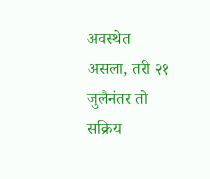अवस्थेत असला, तरी २१ जुलैनंतर तो सक्रिय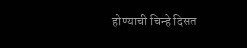होण्याची चिन्हे दिसत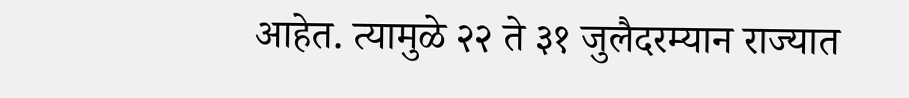आहेत. त्यामुळे २२ ते ३१ जुलैदरम्यान राज्यात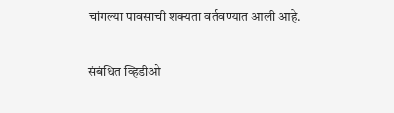चांगल्या पावसाची शक्यता वर्तवण्यात आली आहे.

संबंधित व्हिडीओ